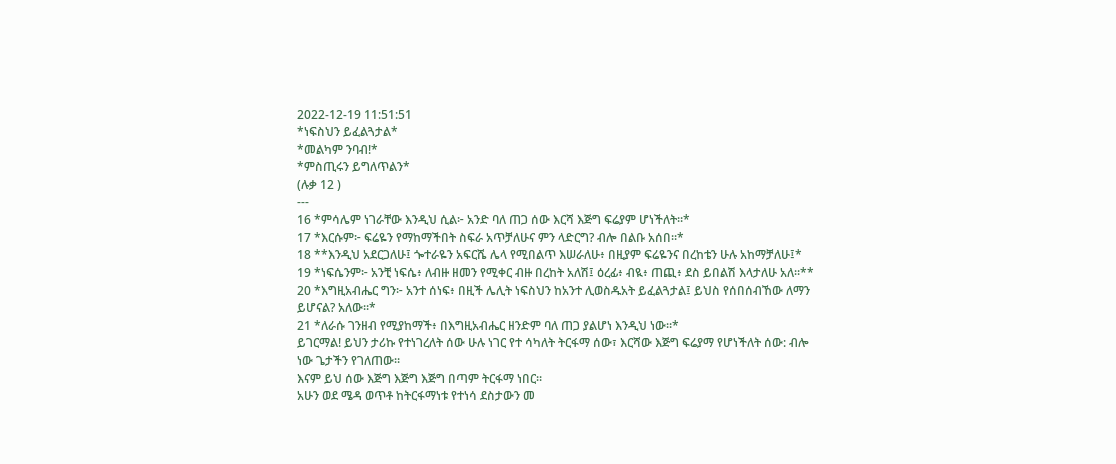2022-12-19 11:51:51
*ነፍስህን ይፈልጓታል*
*መልካም ንባብ!*
*ምስጢሩን ይግለጥልን*
(ሉቃ 12 )
---
16 *ምሳሌም ነገራቸው እንዲህ ሲል፦ አንድ ባለ ጠጋ ሰው እርሻ እጅግ ፍሬያም ሆነችለት።*
17 *እርሱም፦ ፍሬዬን የማከማችበት ስፍራ አጥቻለሁና ምን ላድርግ? ብሎ በልቡ አሰበ።*
18 **እንዲህ አደርጋለሁ፤ ጐተራዬን አፍርሼ ሌላ የሚበልጥ እሠራለሁ፥ በዚያም ፍሬዬንና በረከቴን ሁሉ አከማቻለሁ፤*
19 *ነፍሴንም፦ አንቺ ነፍሴ፥ ለብዙ ዘመን የሚቀር ብዙ በረከት አለሽ፤ ዕረፊ፥ ብዪ፥ ጠጪ፥ ደስ ይበልሽ እላታለሁ አለ።**
20 *እግዚአብሔር ግን፦ አንተ ሰነፍ፥ በዚች ሌሊት ነፍስህን ከአንተ ሊወስዱአት ይፈልጓታል፤ ይህስ የሰበሰብኸው ለማን ይሆናል? አለው።*
21 *ለራሱ ገንዘብ የሚያከማች፥ በእግዚአብሔር ዘንድም ባለ ጠጋ ያልሆነ እንዲህ ነው።*
ይገርማል! ይህን ታሪኩ የተነገረለት ሰው ሁሉ ነገር የተ ሳካለት ትርፋማ ሰው፣ እርሻው እጅግ ፍሬያማ የሆነችለት ሰው: ብሎ ነው ጌታችን የገለጠው።
እናም ይህ ሰው እጅግ እጅግ እጅግ በጣም ትርፋማ ነበር።
አሁን ወደ ሜዳ ወጥቶ ከትርፋማነቱ የተነሳ ደስታውን መ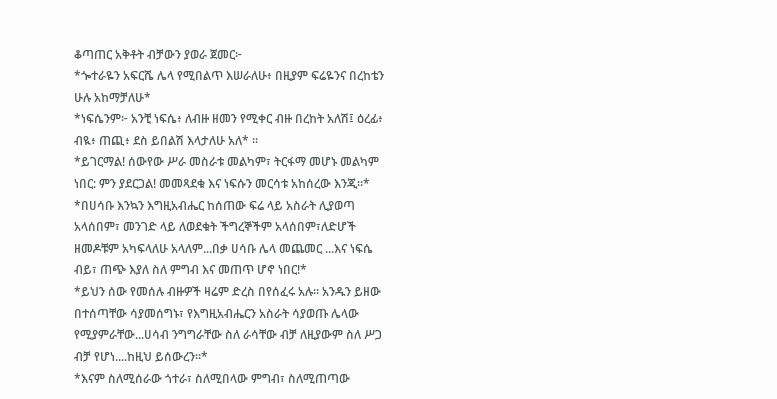ቆጣጠር አቅቶት ብቻውን ያወራ ጀመር፦
*ጐተራዬን አፍርሼ ሌላ የሚበልጥ እሠራለሁ፥ በዚያም ፍሬዬንና በረከቴን ሁሉ አከማቻለሁ*
*ነፍሴንም፦ አንቺ ነፍሴ፥ ለብዙ ዘመን የሚቀር ብዙ በረከት አለሽ፤ ዕረፊ፥ ብዪ፥ ጠጪ፥ ደስ ይበልሽ እላታለሁ አለ* ።
*ይገርማል! ሰውየው ሥራ መስራቱ መልካም፣ ትርፋማ መሆኑ መልካም ነበር: ምን ያደርጋል! መመጻደቁ እና ነፍሱን መርሳቱ አከሰረው እንጂ።*
*በሀሳቡ እንኳን እግዚአብሔር ከሰጠው ፍሬ ላይ አስራት ሊያወጣ አላሰበም፣ መንገድ ላይ ለወደቁት ችግረኞችም አላሰበም፣ለድሆች ዘመዶቹም አካፍላለሁ አላለም...በቃ ሀሳቡ ሌላ መጨመር ...እና ነፍሴ ብይ፣ ጠጭ እያለ ስለ ምግብ እና መጠጥ ሆኖ ነበር!*
*ይህን ሰው የመሰሉ ብዙዎች ዛሬም ድረስ በየሰፈሩ አሉ። አንዱን ይዘው በተሰጣቸው ሳያመሰግኑ፣ የእግዚአብሔርን አስራት ሳያወጡ ሌላው የሚያምራቸው...ሀሳብ ንግግራቸው ስለ ራሳቸው ብቻ ለዚያውም ስለ ሥጋ ብቻ የሆነ....ከዚህ ይሰውረን።*
*እናም ስለሚሰራው ጎተራ፣ ስለሚበላው ምግብ፣ ስለሚጠጣው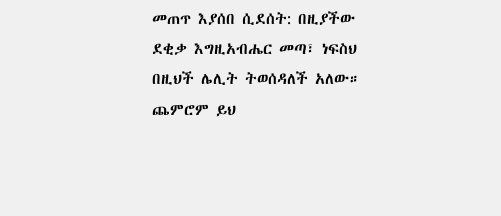መጠጥ እያሰበ ሲደሰት: በዚያችው ደቂቃ እግዚአብሔር መጣ፣ ነፍስህ በዚህች ሌሊት ትወሰዳለች አለው። ጨምሮም ይህ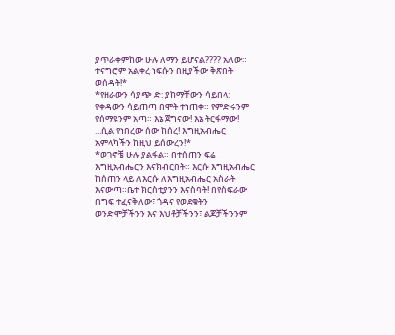ያጥራቀምከው ሁሉ ለማን ይሆናል???? አለው። ተናግሮም አልቀረ ነፍሱን በዚያችው ቅጽበት ወሰዳት!*
*የዘራውን ሳያጭ ድ: ያከማቸውን ሳይበላ: የቀዳውን ሳይጠጣ በሞት ተነጠቀ። የምድሩንም የሰማዩንም አጣ። እኔ ጀግናው! እኔ ትርፋማው! ...ሲል የነበረው ሰው ከሰረ! እግዚአብሔር አምላካችን ከዚህ ይሰውረን!*
*ወገኖቼ ሁሉ ያልፋል። በተሰጠን ፍሬ እግዚአብሔርን እናክብርበት። እርሱ እግዚአብሔር ከሰጠን ላይ ለእርሱ ለእግዚአብሔር አስራት እናውጣ።ቤተ ክርስቲያንን እናስባት! በየስፍራው በግፍ ተፈናቅለው፣ ጎዳና የወደቁትን ወንድሞቻችንን እና እህቶቻችንን፣ ልጆቻችንንም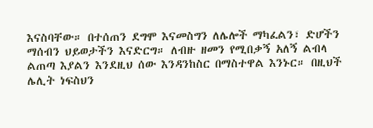እናስባቸው። በተሰጠን ደግሞ እናመስግን ለሌሎች ማካፈልን፣ ድሆችን ማሰብን ህይወታችን እናድርግ። ለብዙ ዘመን የሚበቃኝ አለኝ ልብላ ልጠጣ እያልን እንደዚህ ሰው እንዳንከስር በማስተዋል እንኑር። በዚህች ሌሊት ነፍስህን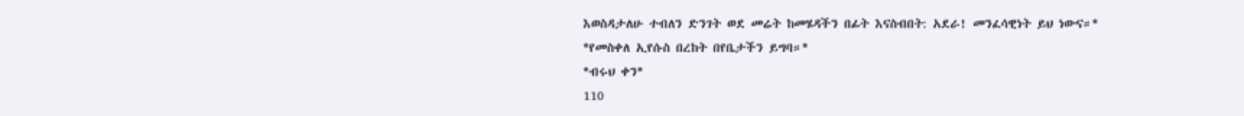እወስዳታለሁ ተብለን ድንገት ወደ መሬት ከመሄዳችን በፊት እናስብበት: አደራ! መንፈሳዊነት ይህ ነውና።*
*የመስቀለ ኢየሱስ በረከት በየቤታችን ይግባ።*
*ብሩህ ቀን*
110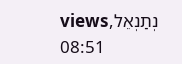viewsנְתַנְאֵל, 08:51